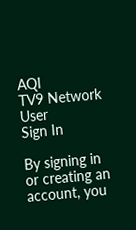AQI
TV9 Network
User
Sign In

By signing in or creating an account, you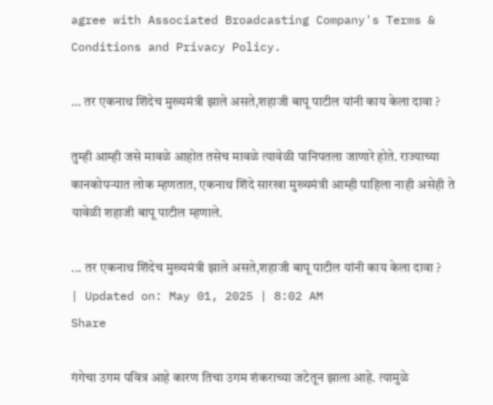agree with Associated Broadcasting Company's Terms & Conditions and Privacy Policy.

… तर एकनाथ शिंदेच मुख्यमंत्री झाले असते,शहाजी बापू पाटील यांनी काय केला दावा ?

तुम्ही आम्ही जसे मावळे आहोत तसेच मावळे त्यावेळी पानिपतला जाणारे होते. राज्याच्या कानकोपऱ्यात लोक म्हणतात, एकनाथ शिंदे सारखा मुख्यमंत्री आम्ही पाहिला नाही असेही ते यावेळी शहाजी बापू पाटील म्हणाले.

... तर एकनाथ शिंदेच मुख्यमंत्री झाले असते,शहाजी बापू पाटील यांनी काय केला दावा ?
| Updated on: May 01, 2025 | 8:02 AM
Share

गंगेचा उगम पवित्र आहे कारण तिचा उगम शंकराच्या जटेतून झाला आहे. त्यामुळे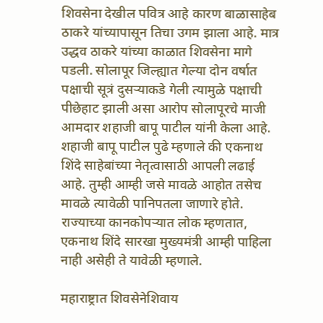शिवसेना देखील पवित्र आहे कारण बाळासाहेब ठाकरे यांच्यापासून तिचा उगम झाला आहे. मात्र उद्धव ठाकरे यांच्या काळात शिवसेना मागे पडली. सोलापूर जिल्ह्यात गेल्या दोन वर्षात पक्षाची सूत्रं दुसऱ्याकडे गेली त्यामुळे पक्षाची पीछेहाट झाली असा आरोप सोलापूरचे माजी आमदार शहाजी बापू पाटील यांनी केला आहे. शहाजी बापू पाटील पुढे म्हणाले की एकनाथ शिंदे साहेबांच्या नेतृत्वासाठी आपली लढाई आहे. तुम्ही आम्ही जसे मावळे आहोत तसेच मावळे त्यावेळी पानिपतला जाणारे होते. राज्याच्या कानकोपऱ्यात लोक म्हणतात, एकनाथ शिंदे सारखा मुख्यमंत्री आम्ही पाहिला नाही असेही ते यावेळी म्हणाले.

महाराष्ट्रात शिवसेनेशिवाय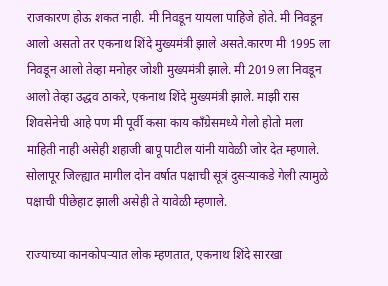राजकारण होऊ शकत नाही. मी निवडून यायला पाहिजे होते. मी निवडून आलो असतो तर एकनाथ शिंदे मुख्यमंत्री झाले असते.कारण मी 1995 ला निवडून आलो तेव्हा मनोहर जोशी मुख्यमंत्री झाले. मी 2019 ला निवडून आलो तेव्हा उद्धव ठाकरे, एकनाथ शिंदे मुख्यमंत्री झाले. माझी रास शिवसेनेची आहे पण मी पूर्वी कसा काय काँग्रेसमध्ये गेलो होतो मला माहिती नाही असेही शहाजी बापू पाटील यांनी यावेळी जोर देत म्हणाले. सोलापूर जिल्ह्यात मागील दोन वर्षात पक्षाची सूत्रं दुसऱ्याकडे गेली त्यामुळे पक्षाची पीछेहाट झाली असेही ते यावेळी म्हणाले.

राज्याच्या कानकोपऱ्यात लोक म्हणतात, एकनाथ शिंदे सारखा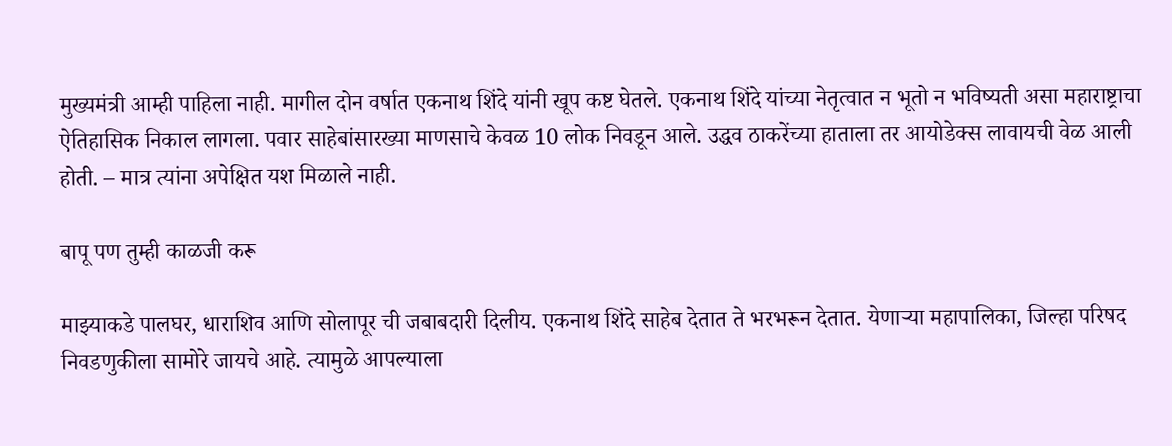मुख्यमंत्री आम्ही पाहिला नाही. मागील दोन वर्षात एकनाथ शिंदे यांनी खूप कष्ट घेतले. एकनाथ शिंदे यांच्या नेतृत्वात न भूतो न भविष्यती असा महाराष्ट्राचा ऐतिहासिक निकाल लागला. पवार साहेबांसारख्या माणसाचे केवळ 10 लोक निवडून आले. उद्धव ठाकरेंच्या हाताला तर आयोडेक्स लावायची वेळ आली होती. – मात्र त्यांना अपेक्षित यश मिळाले नाही.

बापू पण तुम्ही काळजी करू

माझ्याकडे पालघर, धाराशिव आणि सोलापूर ची जबाबदारी दिलीय. एकनाथ शिंदे साहेब देतात ते भरभरून देतात. येणाऱ्या महापालिका, जिल्हा परिषद निवडणुकीला सामोरे जायचे आहे. त्यामुळे आपल्याला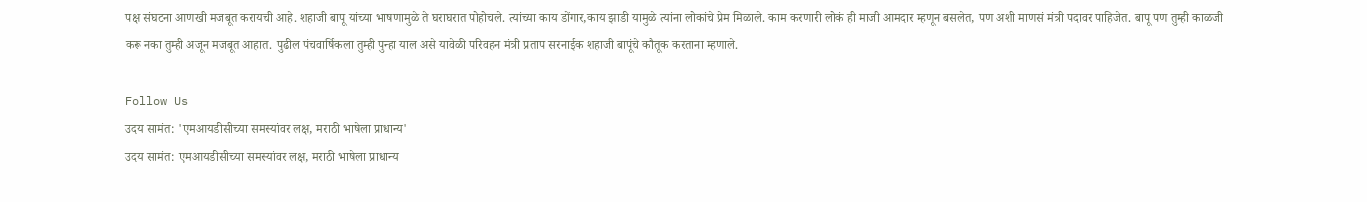पक्ष संघटना आणखी मजबूत करायची आहे. शहाजी बापू यांच्या भाषणामुळे ते घराघरात पोहोचले. त्यांच्या काय डोंगार,काय झाडी यामुळे त्यांना लोकांचे प्रेम मिळाले. काम करणारी लोकं ही माजी आमदार म्हणून बसलेत, पण अशी माणसं मंत्री पदावर पाहिजेत. बापू पण तुम्ही काळजी करू नका तुम्ही अजून मजबूत आहात. पुढील पंचवार्षिकला तुम्ही पुन्हा याल असे यावेळी परिवहन मंत्री प्रताप सरनाईक शहाजी बापूंचे कौतूक करताना म्हणाले.

Follow Us
उदय सामंत: 'एमआयडीसीच्या समस्यांवर लक्ष, मराठी भाषेला प्राधान्य'
उदय सामंत: एमआयडीसीच्या समस्यांवर लक्ष, मराठी भाषेला प्राधान्य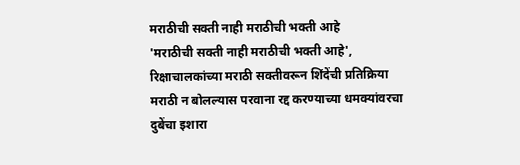मराठीची सक्ती नाही मराठीची भक्ती आहे
'मराठीची सक्ती नाही मराठीची भक्ती आहे', रिक्षाचालकांच्या मराठी सक्तीवरून शिंदेंची प्रतिक्रिया
मराठी न बोलल्यास परवाना रद्द करण्याच्या धमक्यांवरचा दुबेंचा इशारा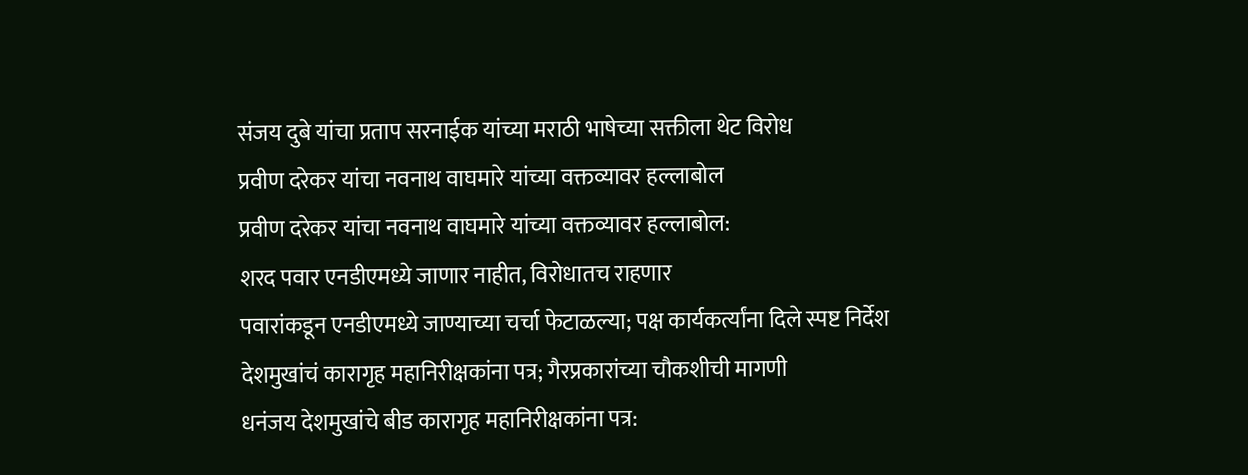संजय दुबे यांचा प्रताप सरनाईक यांच्या मराठी भाषेच्या सक्तीला थेट विरोध
प्रवीण दरेकर यांचा नवनाथ वाघमारे यांच्या वक्तव्यावर हल्लाबोल
प्रवीण दरेकर यांचा नवनाथ वाघमारे यांच्या वक्तव्यावर हल्लाबोल:
शरद पवार एनडीएमध्ये जाणार नाहीत, विरोधातच राहणार
पवारांकडून एनडीएमध्ये जाण्याच्या चर्चा फेटाळल्या; पक्ष कार्यकर्त्यांना दिले स्पष्ट निर्देश
देशमुखांचं कारागृह महानिरीक्षकांना पत्र; गैरप्रकारांच्या चौकशीची मागणी
धनंजय देशमुखांचे बीड कारागृह महानिरीक्षकांना पत्र: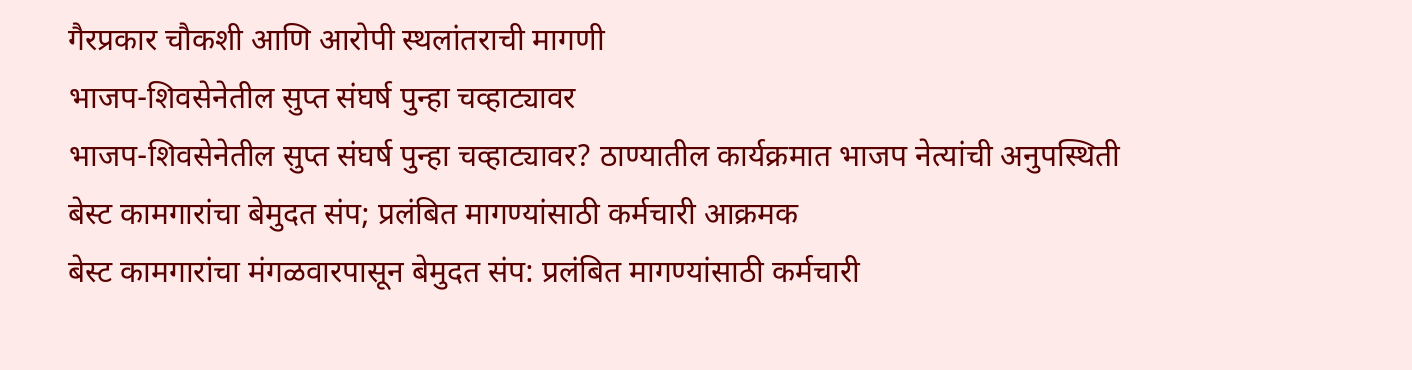गैरप्रकार चौकशी आणि आरोपी स्थलांतराची मागणी
भाजप-शिवसेनेतील सुप्त संघर्ष पुन्हा चव्हाट्यावर
भाजप-शिवसेनेतील सुप्त संघर्ष पुन्हा चव्हाट्यावर? ठाण्यातील कार्यक्रमात भाजप नेत्यांची अनुपस्थिती
बेस्ट कामगारांचा बेमुदत संप; प्रलंबित मागण्यांसाठी कर्मचारी आक्रमक
बेस्ट कामगारांचा मंगळवारपासून बेमुदत संप: प्रलंबित मागण्यांसाठी कर्मचारी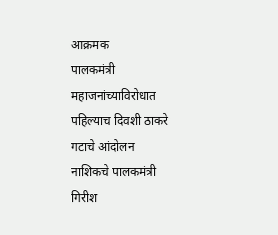आक्रमक
पालकमंत्री महाजनांच्याविरोधात पहिल्याच दिवशी ठाकरे गटाचे आंदोलन
नाशिकचे पालकमंत्री गिरीश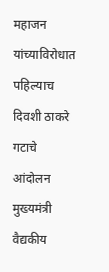महाजन यांच्याविरोधात पहिल्याच दिवशी ठाकरे गटाचे आंदोलन
मुख्यमंत्री वैद्यकीय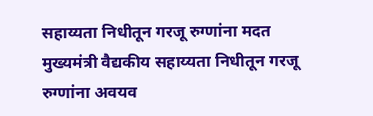सहाय्यता निधीतून गरजू रुग्णांना मदत
मुख्यमंत्री वैद्यकीय सहाय्यता निधीतून गरजू रुग्णांना अवयव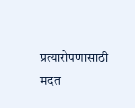प्रत्यारोपणासाठी मदत